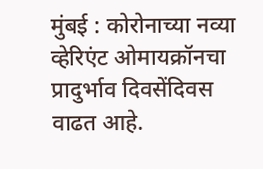मुंबई : कोरोनाच्या नव्या व्हेरिएंट ओमायक्रॉनचा प्रादुर्भाव दिवसेंदिवस वाढत आहे.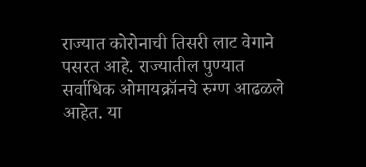राज्यात कोरोनाची तिसरी लाट वेगाने पसरत आहे. राज्यातील पुण्यात सर्वाधिक ओमायक्रॉनचे रुग्ण आढळले आहेत. या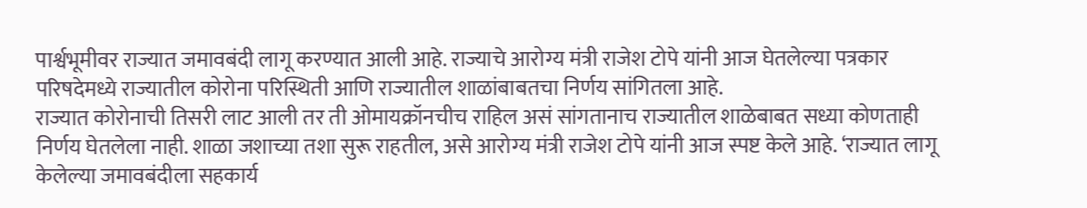पार्श्वभूमीवर राज्यात जमावबंदी लागू करण्यात आली आहे. राज्याचे आरोग्य मंत्री राजेश टोपे यांनी आज घेतलेल्या पत्रकार परिषदेमध्ये राज्यातील कोरोना परिस्थिती आणि राज्यातील शाळांबाबतचा निर्णय सांगितला आहे.
राज्यात कोरोनाची तिसरी लाट आली तर ती ओमायक्रॉनचीच राहिल असं सांगतानाच राज्यातील शाळेबाबत सध्या कोणताही निर्णय घेतलेला नाही. शाळा जशाच्या तशा सुरू राहतील, असे आरोग्य मंत्री राजेश टोपे यांनी आज स्पष्ट केले आहे. ‘राज्यात लागू केलेल्या जमावबंदीला सहकार्य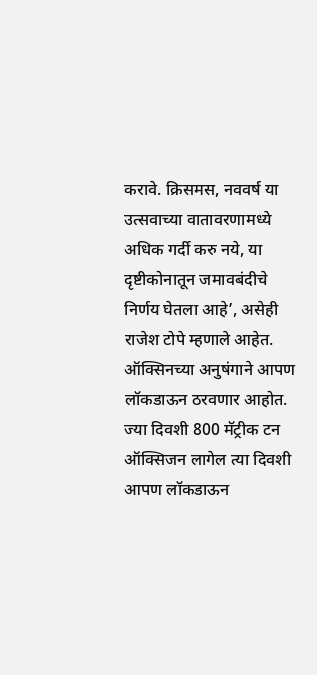करावे. क्रिसमस, नववर्ष या उत्सवाच्या वातावरणामध्ये अधिक गर्दी करु नये, या दृष्टीकोनातून जमावबंदीचे निर्णय घेतला आहे’, असेही राजेश टोपे म्हणाले आहेत.
ऑक्सिनच्या अनुषंगाने आपण लॉकडाऊन ठरवणार आहोत. ज्या दिवशी 800 मॅट्रीक टन ऑक्सिजन लागेल त्या दिवशी आपण लॉकडाऊन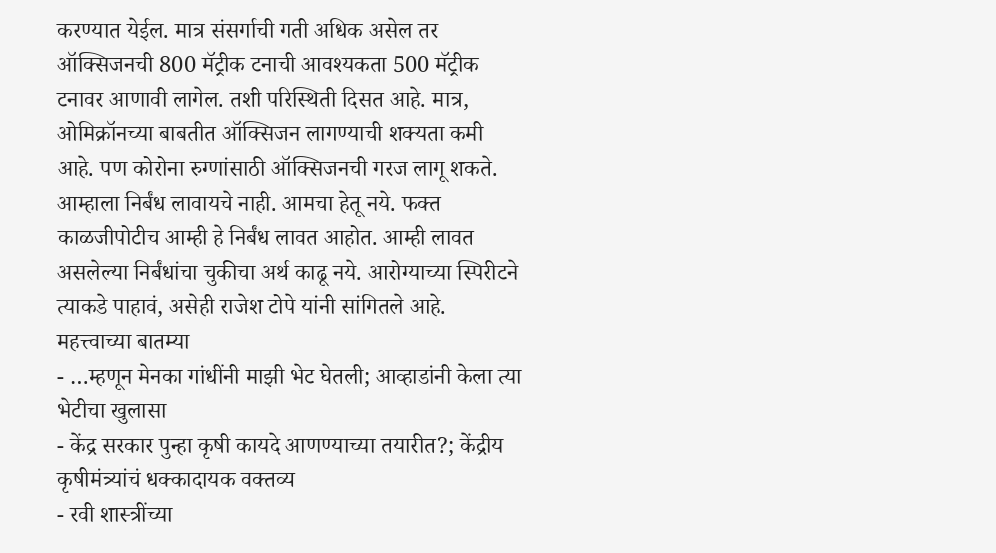करण्यात येईल. मात्र संसर्गाची गती अधिक असेल तर ऑक्सिजनची 800 मॅट्रीक टनाची आवश्यकता 500 मॅट्रीक टनावर आणावी लागेल. तशी परिस्थिती दिसत आहे. मात्र, ओमिक्रॉनच्या बाबतीत ऑक्सिजन लागण्याची शक्यता कमी आहे. पण कोरोना रुग्णांसाठी ऑक्सिजनची गरज लागू शकते. आम्हाला निर्बंध लावायचे नाही. आमचा हेतू नये. फक्त काळजीपोटीच आम्ही हे निर्बंध लावत आहोत. आम्ही लावत असलेल्या निर्बंधांचा चुकीचा अर्थ काढू नये. आरोग्याच्या स्पिरीटने त्याकडे पाहावं, असेही राजेश टोपे यांनी सांगितले आहे.
महत्त्वाच्या बातम्या
- …म्हणून मेनका गांधींनी माझी भेट घेतली; आव्हाडांनी केला त्या भेटीचा खुलासा
- केंद्र सरकार पुन्हा कृषी कायदे आणण्याच्या तयारीत?; केंद्रीय कृषीमंत्र्यांचं धक्कादायक वक्तव्य
- रवी शास्त्रींच्या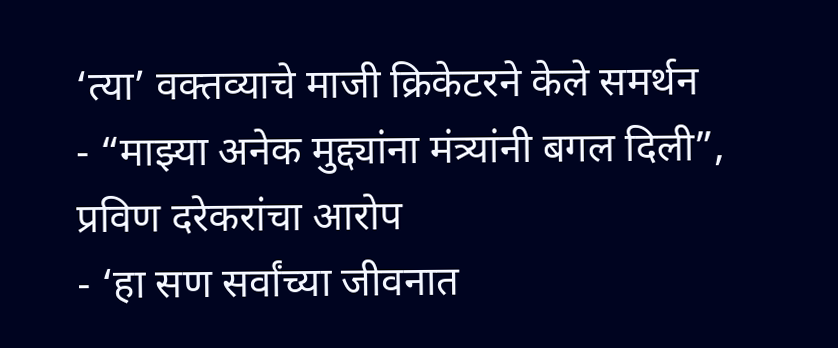‘त्या’ वक्तव्याचे माजी क्रिकेटरने केले समर्थन
- “माझ्या अनेक मुद्द्यांना मंत्र्यांनी बगल दिली”, प्रविण दरेकरांचा आरोप
- ‘हा सण सर्वांच्या जीवनात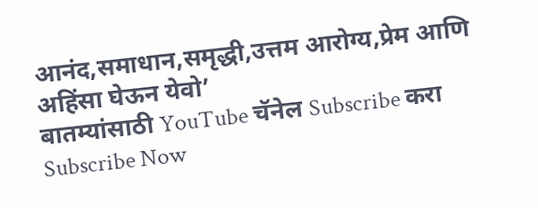आनंद,समाधान,समृद्धी,उत्तम आरोग्य,प्रेम आणि अहिंसा घेऊन येवो’
बातम्यांसाठी YouTube चॅनेल Subscribe करा
Subscribe Now